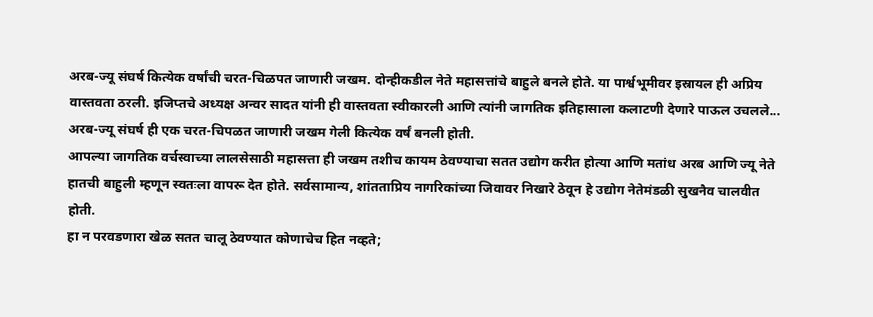अरब-ज्यू संघर्ष कित्येक वर्षांची चरत-चिळपत जाणारी जखम. दोन्हीकडील नेते महासत्तांचे बाहुले बनले होते. या पार्श्वभूमीवर इस्रायल ही अप्रिय वास्तवता ठरली. इजिप्तचे अध्यक्ष अन्वर सादत यांनी ही वास्तवता स्वीकारली आणि त्यांनी जागतिक इतिहासाला कलाटणी देणारे पाऊल उचलले...
अरब-ज्यू संघर्ष ही एक चरत-चिपळत जाणारी जखम गेली कित्येक वर्षं बनली होती.
आपल्या जागतिक वर्चस्वाच्या लालसेसाठी महासत्ता ही जखम तशीच कायम ठेवण्याचा सतत उद्योग करीत होत्या आणि मतांध अरब आणि ज्यू नेते हातची बाहुली म्हणून स्वतःला वापरू देत होते. सर्वसामान्य, शांतताप्रिय नागरिकांच्या जिवावर निखारे ठेवून हे उद्योग नेतेमंडळी सुखनैव चालवीत होती.
हा न परवडणारा खेळ सतत चालू ठेवण्यात कोणाचेच हित नव्हते;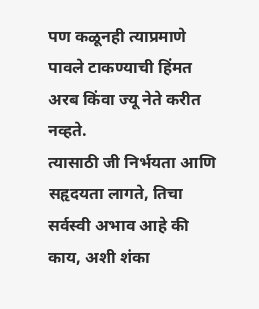पण कळूनही त्याप्रमाणे पावले टाकण्याची हिंमत अरब किंवा ज्यू नेते करीत नव्हते.
त्यासाठी जी निर्भयता आणि सहृदयता लागते, तिचा सर्वस्वी अभाव आहे की काय, अशी शंका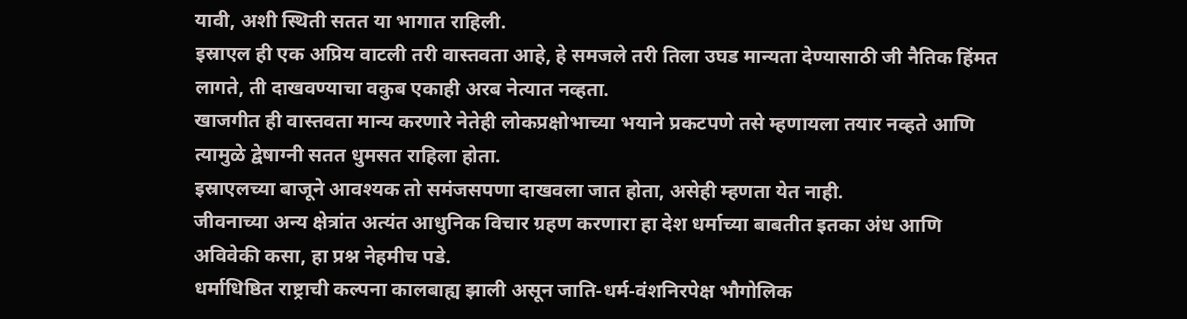यावी, अशी स्थिती सतत या भागात राहिली.
इस्राएल ही एक अप्रिय वाटली तरी वास्तवता आहे, हे समजले तरी तिला उघड मान्यता देण्यासाठी जी नैतिक हिंमत लागते, ती दाखवण्याचा वकुब एकाही अरब नेत्यात नव्हता.
खाजगीत ही वास्तवता मान्य करणारे नेतेही लोकप्रक्षोभाच्या भयाने प्रकटपणे तसे म्हणायला तयार नव्हते आणि त्यामुळे द्वेषाग्नी सतत धुमसत राहिला होता.
इस्राएलच्या बाजूने आवश्यक तो समंजसपणा दाखवला जात होता, असेही म्हणता येत नाही.
जीवनाच्या अन्य क्षेत्रांत अत्यंत आधुनिक विचार ग्रहण करणारा हा देश धर्माच्या बाबतीत इतका अंध आणि अविवेकी कसा, हा प्रश्न नेहमीच पडे.
धर्माधिष्ठित राष्ट्राची कल्पना कालबाह्य झाली असून जाति-धर्म-वंशनिरपेक्ष भौगोलिक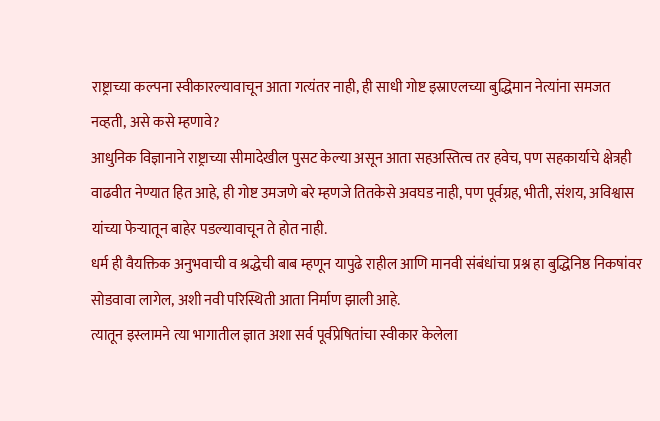राष्ट्राच्या कल्पना स्वीकारल्यावाचून आता गत्यंतर नाही, ही साधी गोष्ट इस्राएलच्या बुद्धिमान नेत्यांना समजत नव्हती, असे कसे म्हणावे?
आधुनिक विज्ञानाने राष्ट्राच्या सीमादेखील पुसट केल्या असून आता सहअस्तित्व तर हवेच, पण सहकार्याचे क्षेत्रही वाढवीत नेण्यात हित आहे, ही गोष्ट उमजणे बरे म्हणजे तितकेसे अवघड नाही, पण पूर्वग्रह, भीती, संशय, अविश्वास यांच्या फेऱ्यातून बाहेर पडल्यावाचून ते होत नाही.
धर्म ही वैयक्तिक अनुभवाची व श्रद्धेची बाब म्हणून यापुढे राहील आणि मानवी संबंधांचा प्रश्न हा बुद्धिनिष्ठ निकषांवर सोडवावा लागेल, अशी नवी परिस्थिती आता निर्माण झाली आहे.
त्यातून इस्लामने त्या भागातील ज्ञात अशा सर्व पूर्वप्रेषितांचा स्वीकार केलेला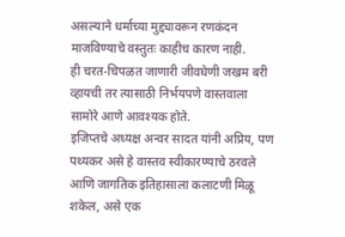असल्याने धर्माच्या मुद्द्यावरून रणकंदन माजविण्याचे वस्तुतः काहीच कारण नाही.
ही चरत-चिपळत जाणारी जीवघेणी जखम बरी व्हायची तर त्यासाठी निर्भयपणे वास्तवाला सामोरे आणे आवश्यक होते.
इजिप्तचे अध्यक्ष अन्वर सादत यांनी अप्रिय, पण पथ्यकर असे हे वास्तव स्वीकारण्याचे ठरवले आणि जागतिक इतिहासाला कलाटणी मिळू शकेल, असे एक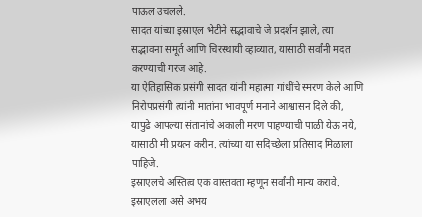पाऊल उचलले.
सादत यांच्या इस्राएल भेटीने सद्भावाचे जे प्रदर्शन झाले, त्या सद्भावना समूर्त आणि चिरस्थायी व्हाव्यात, यासाठी सर्वांनी मदत करण्याची गरज आहे.
या ऐतिहासिक प्रसंगी सादत यांनी महात्मा गांधींचे स्मरण केले आणि निरोपप्रसंगी त्यांनी मातांना भावपूर्ण मनाने आश्वासन दिले की, यापुढे आपल्या संतानांचे अकाली मरण पाहण्याची पाळी येऊ नये, यासाठी मी प्रयत्न करीन. त्यांच्या या सदिच्छेला प्रतिसाद मिळाला पाहिजे.
इस्राएलचे अस्तित्व एक वास्तवता म्हणून सर्वांनी मान्य करावे. इस्राएलला असे अभय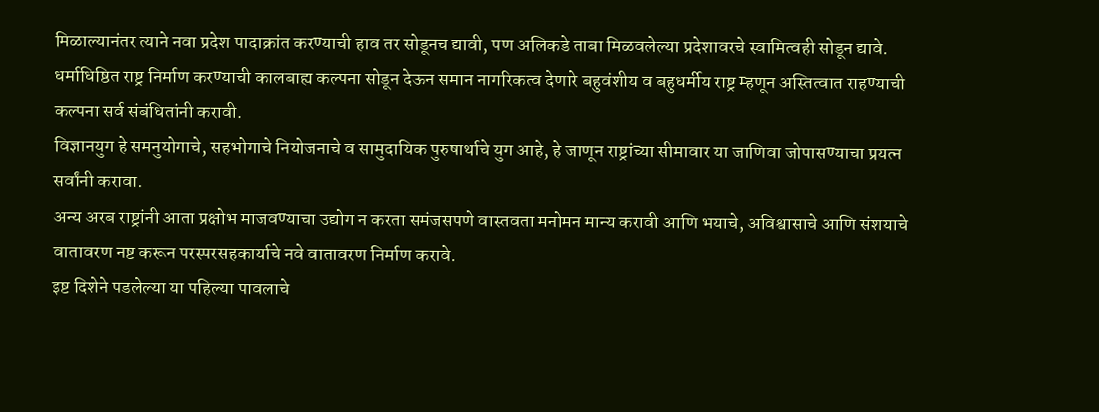मिळाल्यानंतर त्याने नवा प्रदेश पादाक्रांत करण्याची हाव तर सोडूनच द्यावी, पण अलिकडे ताबा मिळवलेल्या प्रदेशावरचे स्वामित्वही सोडून द्यावे. धर्माधिष्ठित राष्ट्र निर्माण करण्याची कालबाह्य कल्पना सोडून देऊन समान नागरिकत्व देणारे बहुवंशीय व बहुधर्मीय राष्ट्र म्हणून अस्तित्वात राहण्याची कल्पना सर्व संबंधितांनी करावी.
विज्ञानयुग हे समनुयोगाचे, सहभोगाचे नियोजनाचे व सामुदायिक पुरुषार्थाचे युग आहे, हे जाणून राष्ट्रांच्या सीमावार या जाणिवा जोपासण्याचा प्रयत्न सर्वांनी करावा.
अन्य अरब राष्ट्रांनी आता प्रक्षोभ माजवण्याचा उद्योग न करता समंजसपणे वास्तवता मनोमन मान्य करावी आणि भयाचे, अविश्वासाचे आणि संशयाचे वातावरण नष्ट करून परस्परसहकार्याचे नवे वातावरण निर्माण करावे.
इष्ट दिशेने पडलेल्या या पहिल्या पावलाचे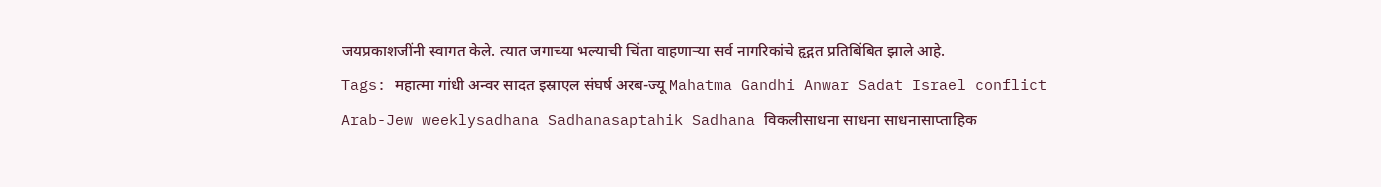जयप्रकाशजींनी स्वागत केले. त्यात जगाच्या भल्याची चिंता वाहणाऱ्या सर्व नागरिकांचे हृद्गत प्रतिबिंबित झाले आहे.
Tags: महात्मा गांधी अन्वर सादत इस्राएल संघर्ष अरब-ज्यू Mahatma Gandhi Anwar Sadat Israel conflict Arab-Jew weeklysadhana Sadhanasaptahik Sadhana विकलीसाधना साधना साधनासाप्ताहिक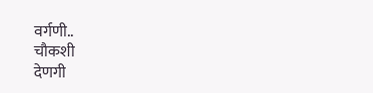वर्गणी..
चौकशी
देणगी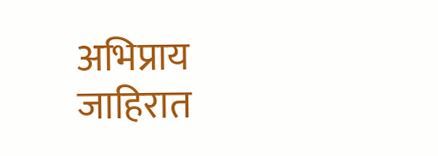अभिप्राय
जाहिरात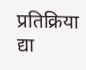प्रतिक्रिया द्या